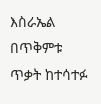እስራኤል በጥቅምቱ ጥቃት ከተሳተፉ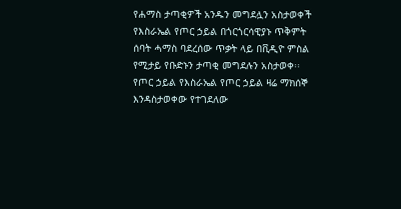የሐማስ ታጣቂዎች አንዱን መግደሏን አስታወቀች
የእስራኤል የጦር ኃይል በጎርጎርሳዊያኑ ጥቅምት ሰባት ሓማስ ባደረሰው ጥቃት ላይ በቪዲዮ ምስል የሚታይ የቡድኑን ታጣቂ መግደሉን አስታወቀ፡፡ የጦር ኃይል የእስራኤል የጦር ኃይል ዛሬ ማክሰኞ እንዳስታወቀው የተገደለው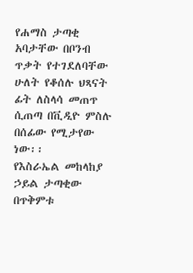የሐማስ ታጣቂ አባታቸው በቦንብ ጥቃት የተገደለባቸው ሁለት የቆሰሉ ህጻናት ፊት ለስላሳ መጠጥ ሲጠጣ በቪዲዮ ምስሉ በሰፊው የሚታየው ነው፡፡
የእስራኤል መከላከያ ኃይል ታጣቂው በጥቅምቱ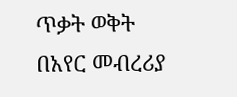ጥቃት ወቅት በአየር መብረሪያ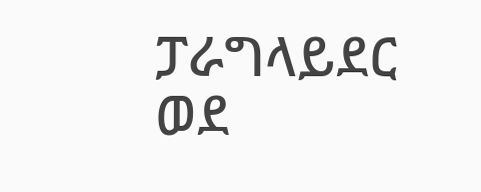ፓራግላይደር ወደ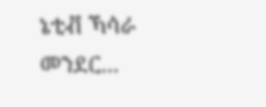ኔቲቭ ኻሳራ መንደር...